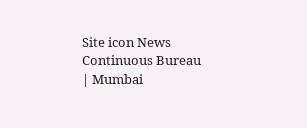Site icon News Continuous Bureau | Mumbai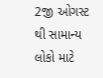2જી ઓગસ્ટ થી સામાન્ય લોકો માટે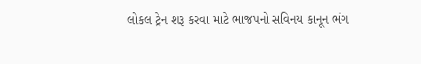લોકલ ટ્રેન શરૂ કરવા માટે ભાજપનો સવિનય કાનૂન ભંગ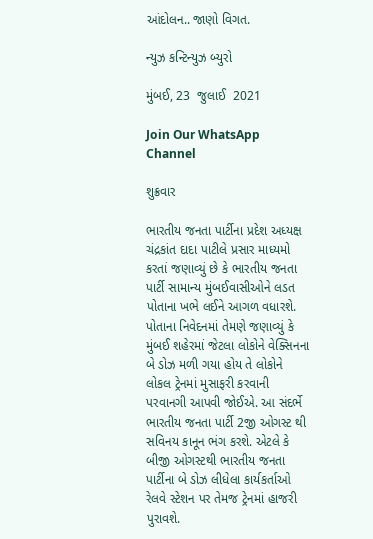આંદોલન.. જાણો વિગત.

ન્યુઝ કન્ટિન્યુઝ બ્યુરો

મુંબઈ, 23  જુલાઈ  2021

Join Our WhatsApp Channel

શુક્રવાર

ભારતીય જનતા પાર્ટીના પ્રદેશ અધ્યક્ષ ચંદ્રકાંત દાદા પાટીલે પ્રસાર માધ્યમો કરતાં જણાવ્યું છે કે ભારતીય જનતા પાર્ટી સામાન્ય મુંબઈવાસીઓને લડત પોતાના ખભે લઈને આગળ વધારશે. પોતાના નિવેદનમાં તેમણે જણાવ્યું કે મુંબઈ શહેરમાં જેટલા લોકોને વેક્સિનના બે ડોઝ મળી ગયા હોય તે લોકોને લોકલ ટ્રેનમાં મુસાફરી કરવાની પરવાનગી આપવી જોઈએ. આ સંદર્ભે ભારતીય જનતા પાર્ટી 2જી ઓગસ્ટ થી સવિનય કાનૂન ભંગ કરશે. એટલે કે બીજી ઓગસ્ટથી ભારતીય જનતા પાર્ટીના બે ડોઝ લીધેલા કાર્યકર્તાઓ રેલવે સ્ટેશન પર તેમજ ટ્રેનમાં હાજરી પુરાવશે.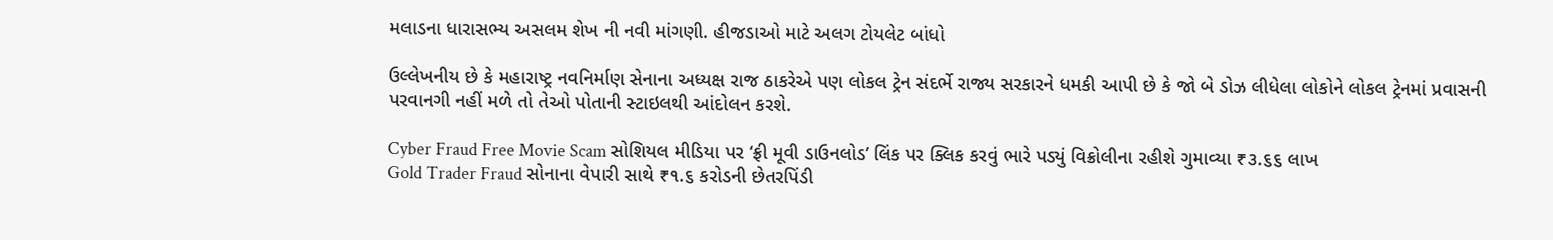મલાડના ધારાસભ્ય અસલમ શેખ ની નવી માંગણી. હીજડાઓ માટે અલગ ટોયલેટ બાંધો

ઉલ્લેખનીય છે કે મહારાષ્ટ્ર નવનિર્માણ સેનાના અધ્યક્ષ રાજ ઠાકરેએ પણ લોકલ ટ્રેન સંદર્ભે રાજ્ય સરકારને ધમકી આપી છે કે જો બે ડોઝ લીધેલા લોકોને લોકલ ટ્રેનમાં પ્રવાસની પરવાનગી નહીં મળે તો તેઓ પોતાની સ્ટાઇલથી આંદોલન કરશે.

Cyber Fraud Free Movie Scam સોશિયલ મીડિયા પર ‘ફ્રી મૂવી ડાઉનલોડ’ લિંક પર ક્લિક કરવું ભારે પડ્યું વિક્રોલીના રહીશે ગુમાવ્યા ₹૩.૬૬ લાખ
Gold Trader Fraud સોનાના વેપારી સાથે ₹૧.૬ કરોડની છેતરપિંડી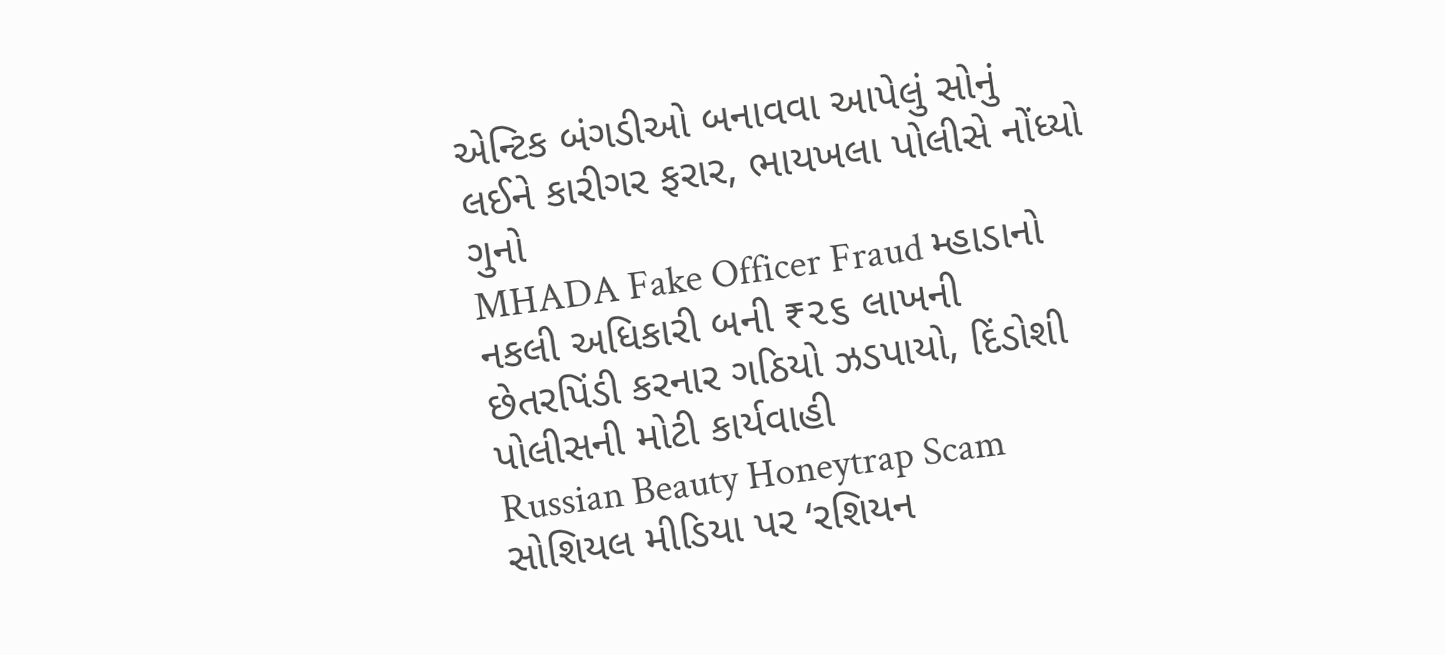એન્ટિક બંગડીઓ બનાવવા આપેલું સોનું લઈને કારીગર ફરાર, ભાયખલા પોલીસે નોંધ્યો ગુનો
MHADA Fake Officer Fraud મ્હાડાનો નકલી અધિકારી બની ₹૨૬ લાખની છેતરપિંડી કરનાર ગઠિયો ઝડપાયો, દિંડોશી પોલીસની મોટી કાર્યવાહી
Russian Beauty Honeytrap Scam સોશિયલ મીડિયા પર ‘રશિયન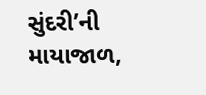સુંદરી’ની માયાજાળ,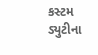કસ્ટમ ડ્યુટીના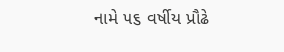નામે ૫૬ વર્ષીય પ્રૌઢે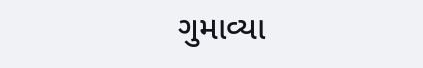ગુમાવ્યા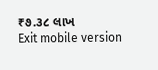₹૭.૩૮ લાખ
Exit mobile version